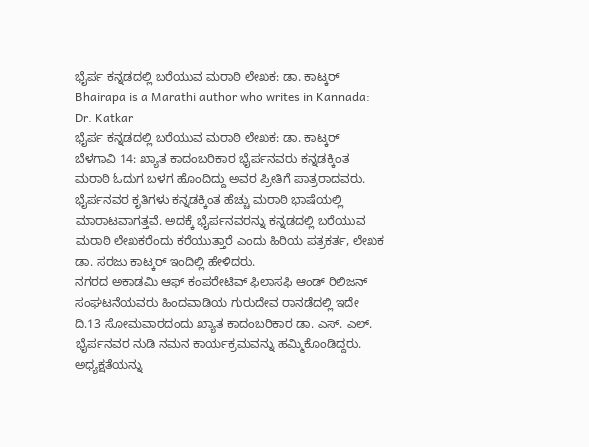ಭೈರ್ಪ ಕನ್ನಡದಲ್ಲಿ ಬರೆಯುವ ಮರಾಠಿ ಲೇಖಕ: ಡಾ. ಕಾಟ್ಕರ್
Bhairapa is a Marathi author who writes in Kannada: Dr. Katkar
ಭೈರ್ಪ ಕನ್ನಡದಲ್ಲಿ ಬರೆಯುವ ಮರಾಠಿ ಲೇಖಕ: ಡಾ. ಕಾಟ್ಕರ್
ಬೆಳಗಾವಿ 14: ಖ್ಯಾತ ಕಾದಂಬರಿಕಾರ ಭೈರ್ಪನವರು ಕನ್ನಡಕ್ಕಿಂತ ಮರಾಠಿ ಓದುಗ ಬಳಗ ಹೊಂದಿದ್ದು ಅವರ ಪ್ರೀತಿಗೆ ಪಾತ್ರರಾದವರು. ಭೈರ್ಪನವರ ಕೃತಿಗಳು ಕನ್ನಡಕ್ಕಿಂತ ಹೆಚ್ಚು ಮರಾಠಿ ಭಾಷೆಯಲ್ಲಿ ಮಾರಾಟವಾಗತ್ತವೆ. ಅದಕ್ಕೆ ಭೈರ್ಪನವರನ್ನು ಕನ್ನಡದಲ್ಲಿ ಬರೆಯುವ ಮರಾಠಿ ಲೇಖಕರೆಂದು ಕರೆಯುತ್ತಾರೆ ಎಂದು ಹಿರಿಯ ಪತ್ರಕರ್ತ, ಲೇಖಕ ಡಾ. ಸರಜು ಕಾಟ್ಕರ್ ಇಂದಿಲ್ಲಿ ಹೇಳಿದರು.
ನಗರದ ಅಕಾಡಮಿ ಆಫ್ ಕಂಪರೇಟಿವ್ ಫಿಲಾಸಫಿ ಆಂಡ್ ರಿಲಿಜನ್ ಸಂಘಟನೆಯವರು ಹಿಂದವಾಡಿಯ ಗುರುದೇವ ರಾನಡೆದಲ್ಲಿ ಇದೇ ದಿ.13 ಸೋಮವಾರದಂದು ಖ್ಯಾತ ಕಾದಂಬರಿಕಾರ ಡಾ. ಎಸ್. ಎಲ್. ಭೈರ್ಪನವರ ನುಡಿ ನಮನ ಕಾರ್ಯಕ್ರಮವನ್ನು ಹಮ್ಮಿಕೊಂಡಿದ್ದರು. ಅಧ್ಯಕ್ಷತೆಯನ್ನು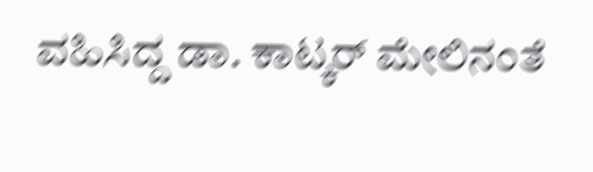ವಹಿಸಿದ್ದ ಡಾ. ಕಾಟ್ಕರ್ ಮೇಲಿನಂತೆ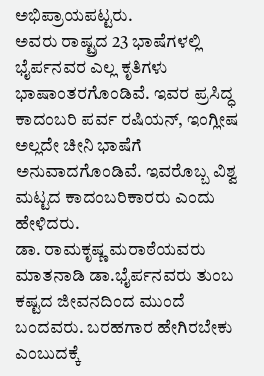ಅಭಿಪ್ರಾಯಪಟ್ಟರು.
ಅವರು ರಾಷ್ಟ್ರದ 23 ಭಾಷೆಗಳಲ್ಲಿ ಭೈರ್ಪನವರ ಎಲ್ಲ ಕೃತಿಗಳು ಭಾಷಾಂತರಗೊಂಡಿವೆ. ಇವರ ಪ್ರಸಿದ್ಧ ಕಾದಂಬರಿ ಪರ್ವ ರಷಿಯನ್, ಇಂಗ್ಲೀಷ ಅಲ್ಲದೇ ಚೀನಿ ಭಾಷೆಗೆ ಅನುವಾದಗೊಂಡಿವೆ. ಇವರೊಬ್ಬ ವಿಶ್ವ ಮಟ್ಟದ ಕಾದಂಬರಿಕಾರರು ಎಂದು ಹೇಳಿದರು.
ಡಾ. ರಾಮಕೃಷ್ಣ ಮರಾಠೆಯವರು ಮಾತನಾಡಿ ಡಾ.ಭೈರ್ಪನವರು ತುಂಬ ಕಷ್ಟದ ಜೀವನದಿಂದ ಮುಂದೆ ಬಂದವರು. ಬರಹಗಾರ ಹೇಗಿರಬೇಕು ಎಂಬುದಕ್ಕೆ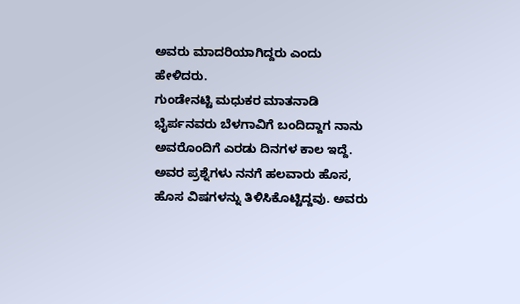ಅವರು ಮಾದರಿಯಾಗಿದ್ದರು ಎಂದು ಹೇಳಿದರು.
ಗುಂಡೇನಟ್ಟಿ ಮಧುಕರ ಮಾತನಾಡಿ ಭೈರ್ಪನವರು ಬೆಳಗಾವಿಗೆ ಬಂದಿದ್ದಾಗ ನಾನು ಅವರೊಂದಿಗೆ ಎರಡು ದಿನಗಳ ಕಾಲ ಇದ್ದೆ. ಅವರ ಪ್ರಶ್ನೆಗಳು ನನಗೆ ಹಲವಾರು ಹೊಸ, ಹೊಸ ವಿಷಗಳನ್ನು ತಿಳಿಸಿಕೊಟ್ಟಿದ್ದವು. ಅವರು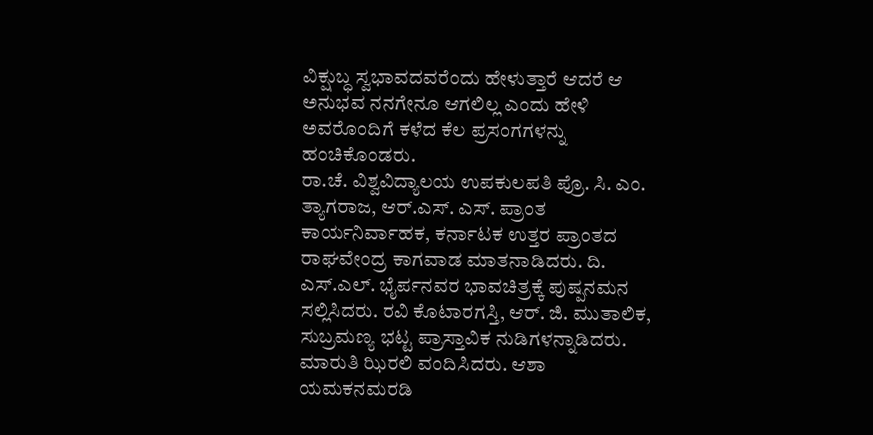ವಿಕ್ಷುಬ್ಧ ಸ್ವಭಾವದವರೆಂದು ಹೇಳುತ್ತಾರೆ ಆದರೆ ಆ ಅನುಭವ ನನಗೇನೂ ಆಗಲಿಲ್ಲ ಎಂದು ಹೇಳಿ ಅವರೊಂದಿಗೆ ಕಳೆದ ಕೆಲ ಪ್ರಸಂಗಗಳನ್ನು ಹಂಚಿಕೊಂಡರು.
ರಾ.ಚೆ. ವಿಶ್ವವಿದ್ಯಾಲಯ ಉಪಕುಲಪತಿ ಪ್ರೊ. ಸಿ. ಎಂ. ತ್ಯಾಗರಾಜ, ಆರ್.ಎಸ್. ಎಸ್. ಪ್ರಾಂತ ಕಾರ್ಯನಿರ್ವಾಹಕ, ಕರ್ನಾಟಕ ಉತ್ತರ ಪ್ರಾಂತದ ರಾಘವೇಂದ್ರ ಕಾಗವಾಡ ಮಾತನಾಡಿದರು. ದಿ. ಎಸ್.ಎಲ್. ಭೈರ್ಪನವರ ಭಾವಚಿತ್ರಕ್ಕೆ ಪುಷ್ಪನಮನ ಸಲ್ಲಿಸಿದರು. ರವಿ ಕೊಟಾರಗಸ್ತಿ, ಆರ್. ಜಿ. ಮುತಾಲಿಕ, ಸುಬ್ರಮಣ್ಯ ಭಟ್ಟ ಪ್ರಾಸ್ತಾವಿಕ ನುಡಿಗಳನ್ನಾಡಿದರು. ಮಾರುತಿ ಝಿರಲಿ ವಂದಿಸಿದರು. ಆಶಾ ಯಮಕನಮರಡಿ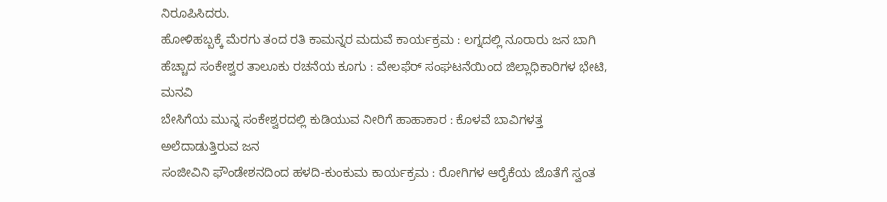ನಿರೂಪಿಸಿದರು.
ಹೋಳಿಹಬ್ಬಕ್ಕೆ ಮೆರಗು ತಂದ ರತಿ ಕಾಮನ್ನರ ಮದುವೆ ಕಾರ್ಯಕ್ರಮ : ಲಗ್ನದಲ್ಲಿ ನೂರಾರು ಜನ ಬಾಗಿ
ಹೆಚ್ಚಾದ ಸಂಕೇಶ್ವರ ತಾಲೂಕು ರಚನೆಯ ಕೂಗು : ವೇಲಫೆರ್ ಸಂಘಟನೆಯಿಂದ ಜಿಲ್ಲಾಧಿಕಾರಿಗಳ ಭೇಟಿ, ಮನವಿ
ಬೇಸಿಗೆಯ ಮುನ್ನ ಸಂಕೇಶ್ವರದಲ್ಲಿ ಕುಡಿಯುವ ನೀರಿಗೆ ಹಾಹಾಕಾರ : ಕೊಳವೆ ಬಾವಿಗಳತ್ತ ಅಲೆದಾಡುತ್ತಿರುವ ಜನ
ಸಂಜೀವಿನಿ ಫೌಂಡೇಶನದಿಂದ ಹಳದಿ-ಕುಂಕುಮ ಕಾರ್ಯಕ್ರಮ : ರೋಗಿಗಳ ಆರೈಕೆಯ ಜೊತೆಗೆ ಸ್ವಂತ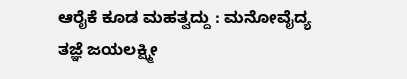ಆರೈಕೆ ಕೂಡ ಮಹತ್ವದ್ದು : ಮನೋವೈದ್ಯ ತಜ್ಞೆ ಜಯಲಕ್ಷ್ಮೀ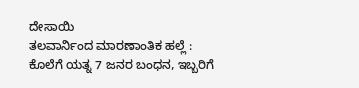ದೇಸಾಯಿ
ತಲವಾರ್ನಿಂದ ಮಾರಣಾಂತಿಕ ಹಲ್ಲೆ : ಕೊಲೆಗೆ ಯತ್ನ 7 ಜನರ ಬಂಧನ, ಇಬ್ಬರಿಗೆ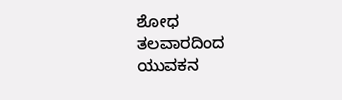ಶೋಧ
ತಲವಾರದಿಂದ ಯುವಕನ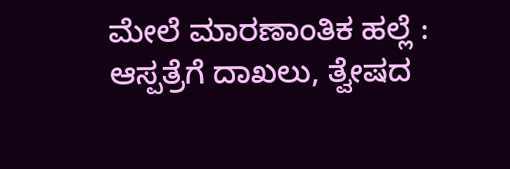ಮೇಲೆ ಮಾರಣಾಂತಿಕ ಹಲ್ಲೆ : ಆಸ್ಪತ್ರೆಗೆ ದಾಖಲು, ತ್ವೇಷದ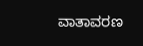ವಾತಾವರಣ